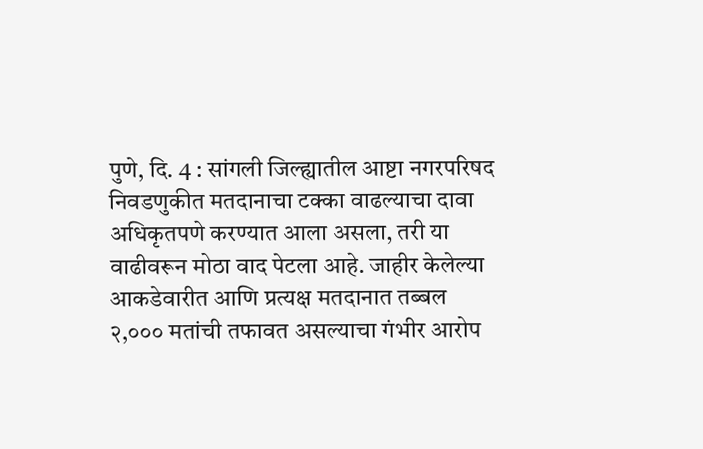पुणे, दि. 4 : सांगली जिल्ह्यातील आष्टा नगरपरिषद निवडणुकीत मतदानाचा टक्का वाढल्याचा दावा अधिकृतपणे करण्यात आला असला, तरी या वाढीवरून मोठा वाद पेटला आहे. जाहीर केलेल्या आकडेवारीत आणि प्रत्यक्ष मतदानात तब्बल २,००० मतांची तफावत असल्याचा गंभीर आरोप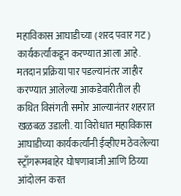महाविकास आघाडीच्या (शरद पवार गट) कार्यकर्त्यांकडून करण्यात आला आहे.
मतदान प्रक्रिया पार पडल्यानंतर जाहीर करण्यात आलेल्या आकडेवारीतील ही कथित विसंगती समोर आल्यानंतर शहरात खळबळ उडाली. या विरोधात महाविकास आघाडीच्या कार्यकर्त्यांनी ईव्हीएम ठेवलेल्या स्ट्राँगरूमबाहेर घोषणाबाजी आणि ठिय्या आंदोलन करत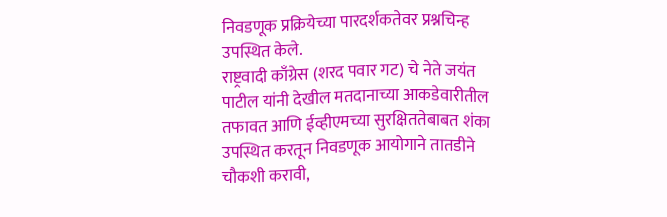निवडणूक प्रक्रियेच्या पारदर्शकतेवर प्रश्नचिन्ह उपस्थित केले.
राष्ट्रवादी काँग्रेस (शरद पवार गट) चे नेते जयंत पाटील यांनी देखील मतदानाच्या आकडेवारीतील तफावत आणि ईव्हीएमच्या सुरक्षिततेबाबत शंका उपस्थित करतून निवडणूक आयोगाने तातडीने चौकशी करावी,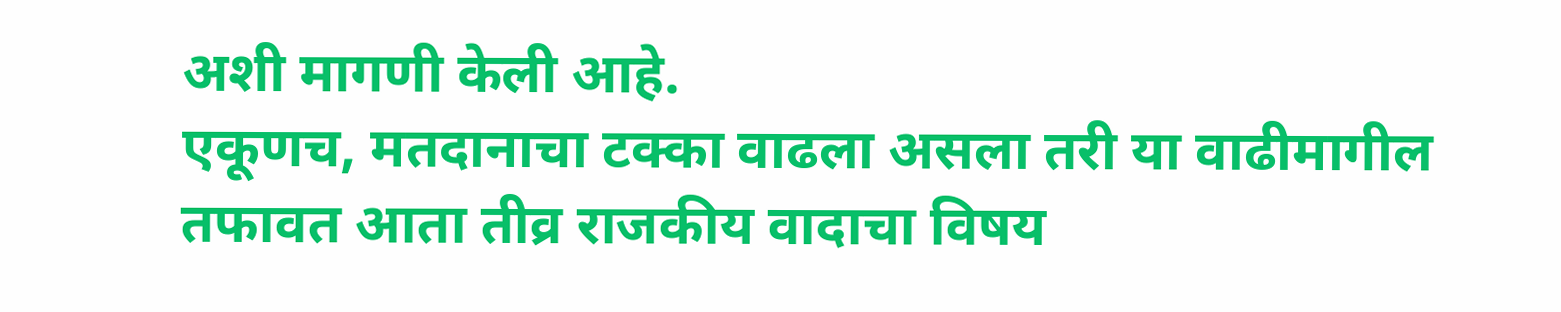अशी मागणी केली आहे.
एकूणच, मतदानाचा टक्का वाढला असला तरी या वाढीमागील तफावत आता तीव्र राजकीय वादाचा विषय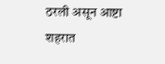ठरली असून आष्टा शहरात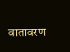वातावरण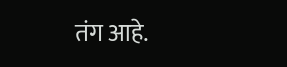तंग आहे.